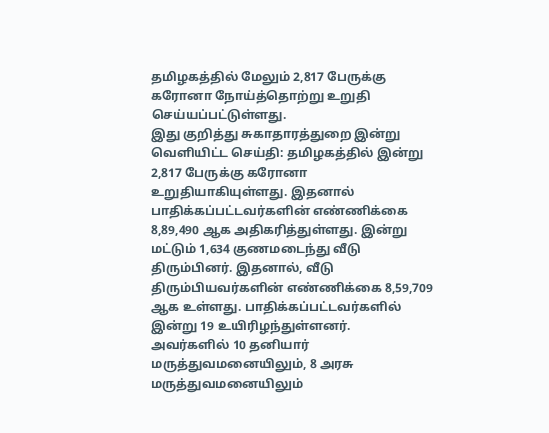தமிழகத்தில் மேலும் 2,817 பேருக்கு கரோனா நோய்த்தொற்று உறுதி செய்யப்பட்டுள்ளது.
இது குறித்து சுகாதாரத்துறை இன்று வெளியிட்ட செய்தி: தமிழகத்தில் இன்று 2,817 பேருக்கு கரோனா உறுதியாகியுள்ளது. இதனால் பாதிக்கப்பட்டவர்களின் எண்ணிக்கை 8,89,490 ஆக அதிகரித்துள்ளது. இன்று மட்டும் 1,634 குணமடைந்து வீடு திரும்பினர். இதனால், வீடு திரும்பியவர்களின் எண்ணிக்கை 8,59,709 ஆக உள்ளது. பாதிக்கப்பட்டவர்களில் இன்று 19 உயிரிழந்துள்ளனர்.
அவர்களில் 10 தனியார் மருத்துவமனையிலும், 8 அரசு மருத்துவமனையிலும்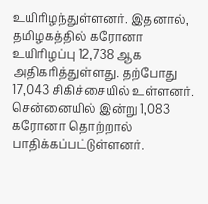உயிரிழந்துள்ளனர். இதனால், தமிழகத்தில் கரோனா உயிரிழப்பு 12,738 ஆக அதிகரித்துள்ளது. தற்போது 17,043 சிகிச்சையில் உள்ளனர். சென்னையில் இன்று 1,083 கரோனா தொற்றால் பாதிக்கப்பட்டுள்ளனர்.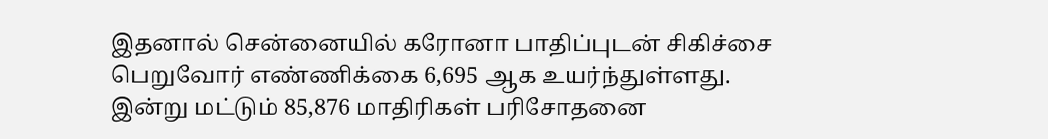இதனால் சென்னையில் கரோனா பாதிப்புடன் சிகிச்சை பெறுவோர் எண்ணிக்கை 6,695 ஆக உயர்ந்துள்ளது.
இன்று மட்டும் 85,876 மாதிரிகள் பரிசோதனை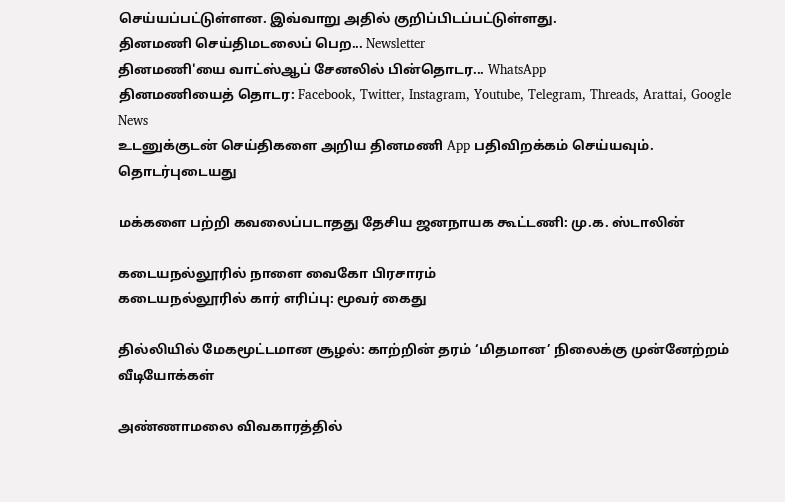செய்யப்பட்டுள்ளன. இவ்வாறு அதில் குறிப்பிடப்பட்டுள்ளது.
தினமணி செய்திமடலைப் பெற... Newsletter
தினமணி'யை வாட்ஸ்ஆப் சேனலில் பின்தொடர... WhatsApp
தினமணியைத் தொடர: Facebook, Twitter, Instagram, Youtube, Telegram, Threads, Arattai, Google News
உடனுக்குடன் செய்திகளை அறிய தினமணி App பதிவிறக்கம் செய்யவும்.
தொடர்புடையது

மக்களை பற்றி கவலைப்படாதது தேசிய ஜனநாயக கூட்டணி: மு.க. ஸ்டாலின்

கடையநல்லூரில் நாளை வைகோ பிரசாரம்
கடையநல்லூரில் கார் எரிப்பு: மூவர் கைது

தில்லியில் மேகமூட்டமான சூழல்: காற்றின் தரம் ‘மிதமான’ நிலைக்கு முன்னேற்றம்
வீடியோக்கள்

அண்ணாமலை விவகாரத்தில்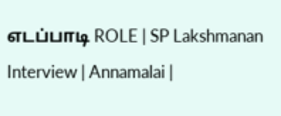எடப்பாடி ROLE | SP Lakshmanan Interview | Annamalai |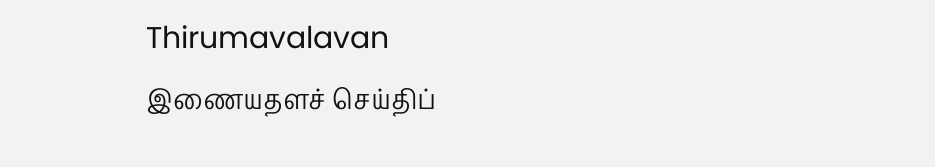Thirumavalavan
இணையதளச் செய்திப்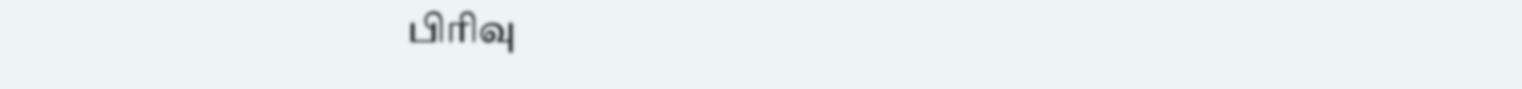பிரிவு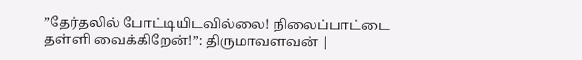”தேர்தலில் போட்டியிடவில்லை! நிலைப்பாட்டை தள்ளி வைக்கிறேன்!”: திருமாவளவன் |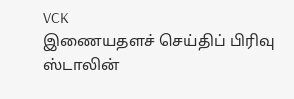VCK
இணையதளச் செய்திப் பிரிவு
ஸ்டாலின்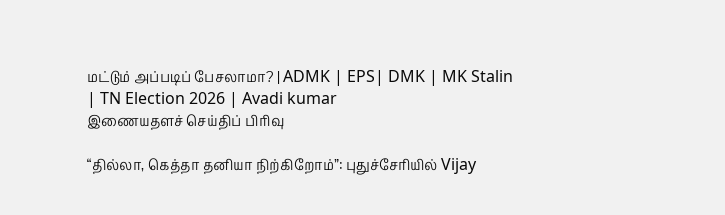மட்டும் அப்படிப் பேசலாமா? | ADMK | EPS| DMK | MK Stalin | TN Election 2026 | Avadi kumar
இணையதளச் செய்திப் பிரிவு

“தில்லா, கெத்தா தனியா நிற்கிறோம்”: புதுச்சேரியில் Vijay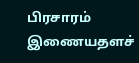பிரசாரம்
இணையதளச்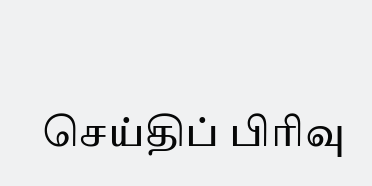செய்திப் பிரிவு